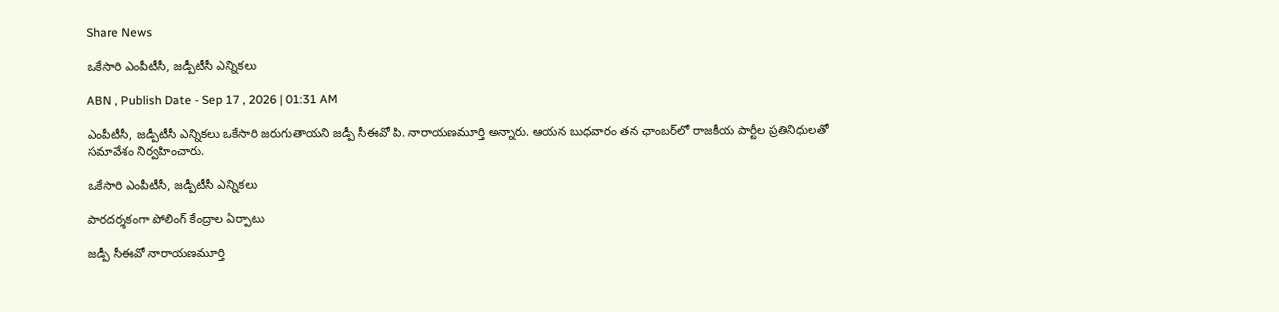Share News

ఒకేసారి ఎంపీటీసీ, జడ్పీటీసీ ఎన్నికలు

ABN , Publish Date - Sep 17 , 2026 | 01:31 AM

ఎంపీటీసీ, జడ్పీటీసీ ఎన్నికలు ఒకేసారి జరుగుతాయని జడ్పీ సీఈవో పి. నారాయణమూర్తి అన్నారు. ఆయన బుధవారం తన ఛాంబర్‌లో రాజకీయ పార్టీల ప్రతినిధులతో సమావేశం నిర్వహించారు.

ఒకేసారి ఎంపీటీసీ, జడ్పీటీసీ ఎన్నికలు

పారదర్శకంగా పోలింగ్‌ కేంద్రాల ఏర్పాటు

జడ్పీ సీఈవో నారాయణమూర్తి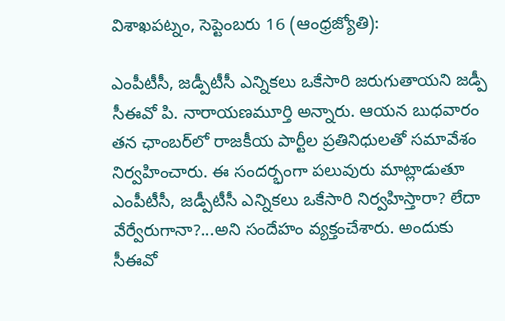విశాఖపట్నం, సెప్టెంబరు 16 (ఆంధ్రజ్యోతి):

ఎంపీటీసీ, జడ్పీటీసీ ఎన్నికలు ఒకేసారి జరుగుతాయని జడ్పీ సీఈవో పి. నారాయణమూర్తి అన్నారు. ఆయన బుధవారం తన ఛాంబర్‌లో రాజకీయ పార్టీల ప్రతినిధులతో సమావేశం నిర్వహించారు. ఈ సందర్భంగా పలువురు మాట్లాడుతూ ఎంపీటీసీ, జడ్పీటీసీ ఎన్నికలు ఒకేసారి నిర్వహిస్తారా? లేదా వేర్వేరుగానా?...అని సందేహం వ్యక్తంచేశారు. అందుకు సీఈవో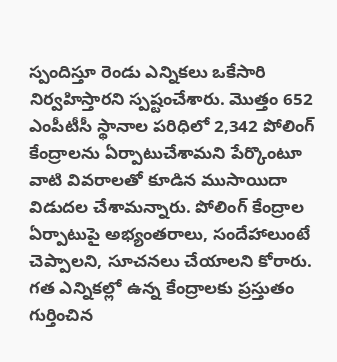స్పందిస్తూ రెండు ఎన్నికలు ఒకేసారి నిర్వహిస్తారని స్పష్టంచేశారు. మొత్తం 652 ఎంపీటీసీ స్థానాల పరిధిలో 2,342 పోలింగ్‌ కేంద్రాలను ఏర్పాటుచేశామని పేర్కొంటూ వాటి వివరాలతో కూడిన ముసాయిదా విడుదల చేశామన్నారు. పోలింగ్‌ కేంద్రాల ఏర్పాటుపై అభ్యంతరాలు, సందేహాలుంటే చెప్పాలని, సూచనలు చేయాలని కోరారు. గత ఎన్నికల్లో ఉన్న కేంద్రాలకు ప్రస్తుతం గుర్తించిన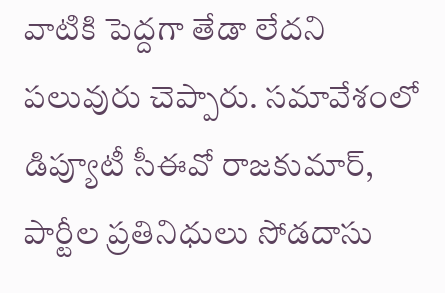వాటికి పెద్దగా తేడా లేదని పలువురు చెప్పారు. సమావేశంలో డిప్యూటీ సీఈవో రాజకుమార్‌, పార్టీల ప్రతినిధులు సోడదాసు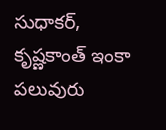సుధాకర్‌, కృష్ణకాంత్‌ ఇంకా పలువురు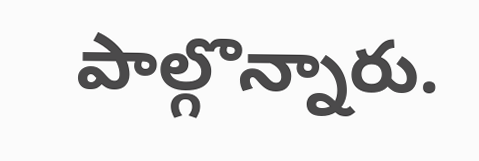పాల్గొన్నారు.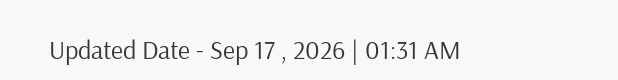Updated Date - Sep 17 , 2026 | 01:31 AM